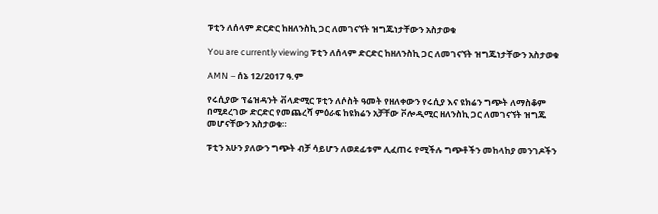ፑቲን ለሰላም ድርድር ከዘለንስኪ ጋር ለመገናኘት ዝግጁነታቸውን አስታወቁ

You are currently viewing ፑቲን ለሰላም ድርድር ከዘለንስኪ ጋር ለመገናኘት ዝግጁነታቸውን አስታወቁ

AMN – ሰኔ 12/2017 ዓ.ም

የሩሲያው ፕሬዝዳንት ቭላድሚር ፑቲን ለሶስት ዓመት የዘለቀውን የሩሲያ እና ዩክሬን ግጭት ለማስቆም በሚደረገው ድርድር የመጨረሻ ምዕራፍ ከዩክሬን አቻቸው ቮሎዲሚር ዘለንስኪ ጋር ለመገናኘት ዝግጁ መሆናቸውን አስታወቁ።

ፑቲን አሁን ያለውን ግጭት ብቻ ሳይሆን ለወደፊቱም ሊፈጠሩ የሚችሉ ግጭቶችን መከላከያ መንገዶችን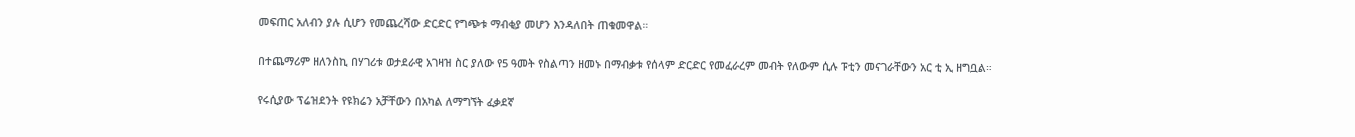መፍጠር አለብን ያሉ ሲሆን የመጨረሻው ድርድር የግጭቱ ማብቂያ መሆን እንዳለበት ጠቁመዋል።

በተጨማሪም ዘለንስኪ በሃገሪቱ ወታደራዊ አገዛዝ ስር ያለው የ5 ዓመት የስልጣን ዘመኑ በማብቃቱ የሰላም ድርድር የመፈራረም መብት የለውም ሲሉ ፑቲን መናገራቸውን አር ቲ ኢ ዘግቧል።

የሩሲያው ፕሬዝደንት የዩክሬን አቻቸውን በአካል ለማግኘት ፈቃደኛ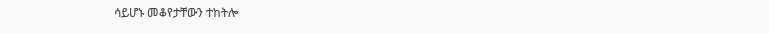ሳይሆኑ መቆየታቸውን ተከትሎ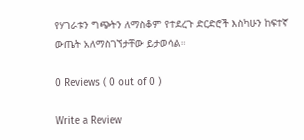የሃገራቱን ግጭትን ለማስቆም የተደረጉ ድርድሮች እስካሁን ከፍተኛ ውጤት አለማስገኘታቸው ይታወሳል።

0 Reviews ( 0 out of 0 )

Write a Review